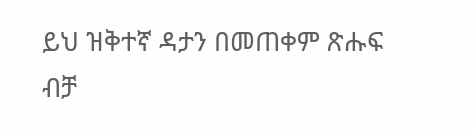ይህ ዝቅተኛ ዳታን በመጠቀም ጽሑፍ ብቻ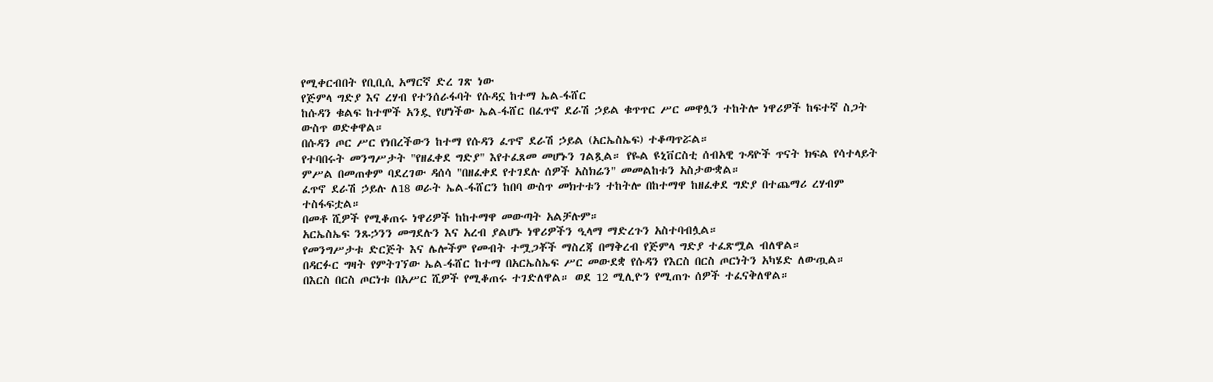የሚቀርብበት የቢቢሲ አማርኛ ድረ ገጽ ነው
የጅምላ ግድያ እና ረሃብ የተንሰራፋባት የሱዳኗ ከተማ ኤል-ፋሸር
ከሱዳን ቁልፍ ከተሞች አንዷ የሆነችው ኤል-ፋሸር በፈጥኖ ደራሽ ኃይል ቁጥጥር ሥር መዋሏን ተከትሎ ነዋሪዎች ከፍተኛ ስጋት ውስጥ ወድቀዋል።
በሱዳን ጦር ሥር የነበረችውን ከተማ የሱዳን ፈጥኖ ደራሽ ኃይል (አርኤስኤፍ) ተቆጣጥሯል።
የተባበሩት መንግሥታት "የዘፈቀደ ግድያ" እየተፈጸመ መሆኑን ገልጿል። የዬል ዩኒቨርስቲ ሰብአዊ ጉዳዮች ጥናት ክፍል የሳተላይት ምሥል በመጠቀም ባደረገው ዳሰሳ "በዘፈቀደ የተገደሉ ሰዎች አስክሬን" መመልከቱን አስታውቋል።
ፈጥኖ ደራሽ ኃይሉ ለ18 ወራት ኤል-ፋሸርን ከበባ ውስጥ መክተቱን ተከትሎ በከተማዋ ከዘፈቀደ ግድያ በተጨማሪ ረሃብም ተስፋፍቷል።
በመቶ ሺዎች የሚቆጠሩ ነዋሪዎች ከከተማዋ መውጣት አልቻሉም።
አርኤስኤፍ ንጹኃንን መግደሉን እና አረብ ያልሆኑ ነዋሪዎችን ዒላማ ማድረጉን አስተባብሏል።
የመንግሥታቱ ድርጅት እና ሌሎችም የመብት ተሟጋቾች ማስረጃ በማቅረብ የጅምላ ግድያ ተፈጽሟል ብለዋል።
በዳርፉር ግዛት የምትገኘው ኤል-ፋሸር ከተማ በአርኤስኤፍ ሥር መውደቋ የሱዳን የእርስ በርስ ጦርነትን አካሄድ ለውጧል።
በእርስ በርስ ጦርነቱ በአሥር ሺዎች የሚቆጠሩ ተገድለዋል። ወደ 12 ሚሊዮን የሚጠጉ ሰዎች ተፈናቅለዋል።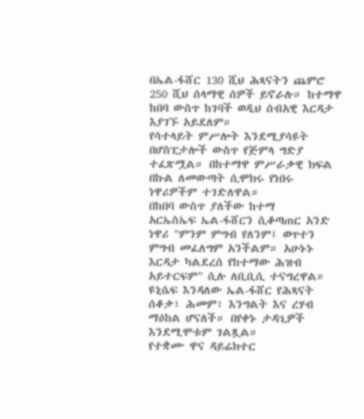በኤል-ፋሸር 130 ሺህ ሕጻናትን ጨምሮ 250 ሺህ ሰላማዊ ሰዎች ይኖራሉ። ከተማዋ ከበባ ውስጥ ከገባች ወዲህ ሰብአዊ እርዳታ እያገኙ አይደለም።
የሳተላይት ምሥሎት እንደሚያሳዩት በሆስፒታሎች ውስጥ የጅምላ ግድያ ተፈጽሟል። በከተማዋ ምሥራቃዊ ክፍል በኩል ለመውጣት ሲሞክሩ የነበሩ ነዋሪዎችም ተገድለዋል።
በከበባ ውስጥ ያለችው ከተማ
አርኤስኤፍ ኤል-ፋሸርን ሲቆጣጠር አንድ ነዋሪ "ምንም ምግብ የለንም፤ ወጥተን ምግብ መፈለግም አንችልም። አሁኑኑ እርዳታ ካልደረሰ የከተማው ሕዝብ አይተርፍም" ሲሉ ለቢቢሲ ተናግረዋል።
ዩኒሴፍ እንዳለው ኤል-ፋሸር የሕጻናት ሰቆቃ፣ ሕመም፣ እንግልት እና ረሃብ ማዕከል ሆናለች። በየቀኑ ታዳጊዎች እንደሚሞቱም ገልጿል።
የተቋሙ ዋና ዳይሬክተር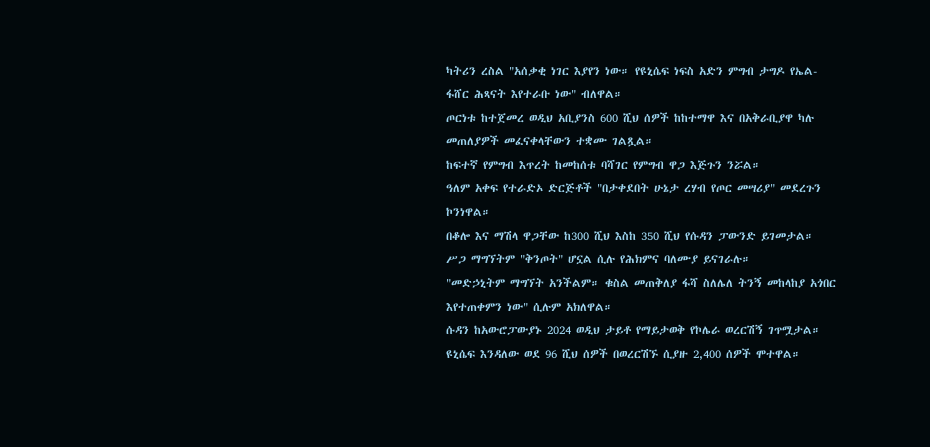ካትሪን ረስል "አሰቃቂ ነገር እያየን ነው። የዩኒሴፍ ነፍስ አድን ምግብ ታግዶ የኤል-ፋሸር ሕጻናት እየተራቡ ነው" ብለዋል።
ጦርነቱ ከተጀመረ ወዲህ አቢያንስ 600 ሺህ ሰዎች ከከተማዋ እና በአቅራቢያዋ ካሉ መጠለያዎች መፈናቀላቸውን ተቋሙ ገልጿል።
ከፍተኛ የምግብ እጥረት ከመከሰቱ ባሻገር የምግብ ዋጋ እጅጉን ንሯል።
ዓለም አቀፍ የተራድኦ ድርጅቶች "በታቀደበት ሁኔታ ረሃብ የጦር መሣሪያ" መደረጉን ኮንነዋል።
በቆሎ እና ማሽላ ዋጋቸው ከ300 ሺህ እስከ 350 ሺህ የሱዳን ፓውንድ ይገመታል። ሥጋ ማግኘትም "ቅንጦት" ሆኗል ሲሉ የሕክምና ባለሙያ ይናገራሉ።
"መድኃኒትም ማግኘት አንችልም። ቁስል መጠቅለያ ፋሻ ስለሌለ ትንኝ መከላከያ አጎበር እየተጠቀምን ነው" ሲሉም አክለዋል።
ሱዳን ከአውሮፓውያኑ 2024 ወዲህ ታይቶ የማይታወቅ የኮሌራ ወረርሽኝ ገጥሟታል። ዩኒሴፍ እንዳለው ወደ 96 ሺህ ሰዎች በወረርሽኙ ሲያዙ 2,400 ሰዎች ሞተዋል።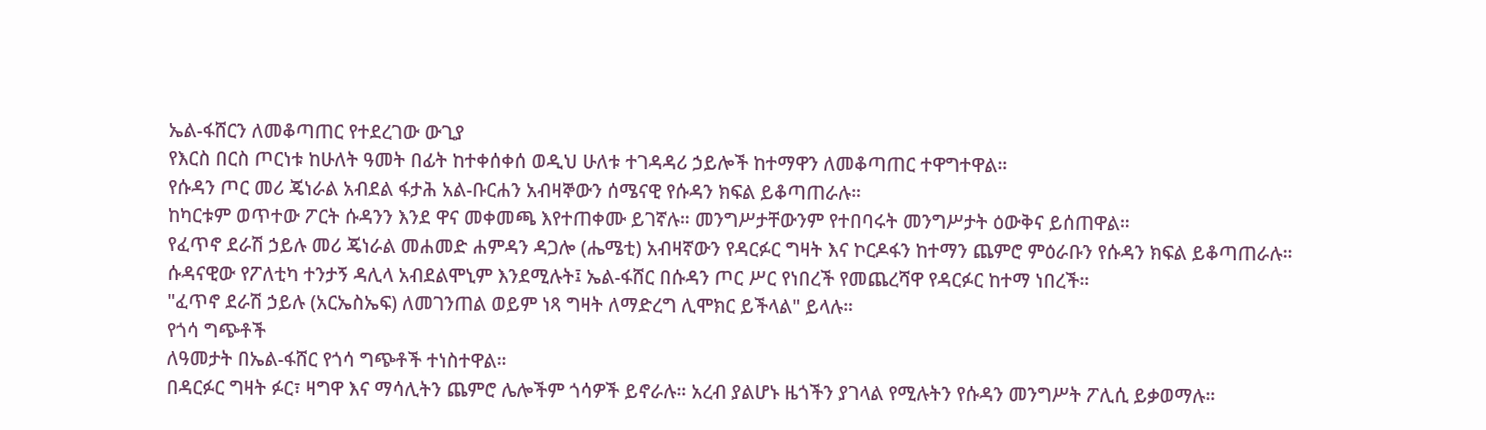ኤል-ፋሸርን ለመቆጣጠር የተደረገው ውጊያ
የእርስ በርስ ጦርነቱ ከሁለት ዓመት በፊት ከተቀሰቀሰ ወዲህ ሁለቱ ተገዳዳሪ ኃይሎች ከተማዋን ለመቆጣጠር ተዋግተዋል።
የሱዳን ጦር መሪ ጄነራል አብደል ፋታሕ አል-ቡርሐን አብዛኞውን ሰሜናዊ የሱዳን ክፍል ይቆጣጠራሉ።
ከካርቱም ወጥተው ፖርት ሱዳንን እንደ ዋና መቀመጫ እየተጠቀሙ ይገኛሉ። መንግሥታቸውንም የተበባሩት መንግሥታት ዕውቅና ይሰጠዋል።
የፈጥኖ ደራሽ ኃይሉ መሪ ጄነራል መሐመድ ሐምዳን ዳጋሎ (ሔሜቲ) አብዛኛውን የዳርፉር ግዛት እና ኮርዶፋን ከተማን ጨምሮ ምዕራቡን የሱዳን ክፍል ይቆጣጠራሉ።
ሱዳናዊው የፖለቲካ ተንታኝ ዳሊላ አብደልሞኒም እንደሚሉት፤ ኤል-ፋሸር በሱዳን ጦር ሥር የነበረች የመጨረሻዋ የዳርፉር ከተማ ነበረች።
"ፈጥኖ ደራሽ ኃይሉ (አርኤስኤፍ) ለመገንጠል ወይም ነጻ ግዛት ለማድረግ ሊሞክር ይችላል" ይላሉ።
የጎሳ ግጭቶች
ለዓመታት በኤል-ፋሸር የጎሳ ግጭቶች ተነስተዋል።
በዳርፉር ግዛት ፉር፣ ዛግዋ እና ማሳሊትን ጨምሮ ሌሎችም ጎሳዎች ይኖራሉ። አረብ ያልሆኑ ዜጎችን ያገላል የሚሉትን የሱዳን መንግሥት ፖሊሲ ይቃወማሉ።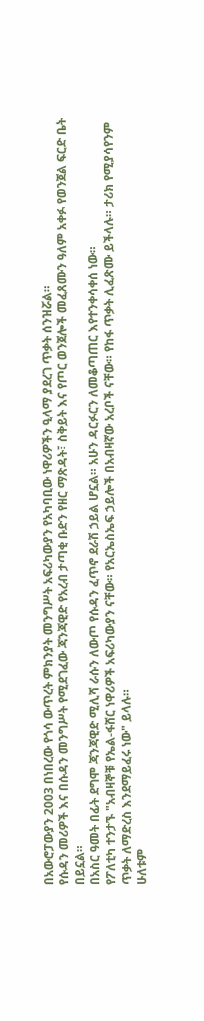በአውሮፓውያን 2003 በነበረው የጎሳ ውጥረት ምክንያት መንግሥት አፍሪካውያን የአካባቢው ነዋሪዎችን ዒላማ ያደረገ ጥቃት ሰንዝሯል።
የሱዳን መሪዎች እና በሱዳን መንግሥት የሚደገፈው ጃንጃዊድ የአረብ ታጣቂ ቡድን የዘር ማጽዳት፣ ስቅይት እና የጦር ወንጀሎች መፈጸሙን ዓለም አቀፉ የወንጀል ፍርድ ቤት በይኗል።
በአስር ዓመት በፊት ደግሞ ጃንጃዊድ ሚሊሻ ራሱን ለውጦ የሱዳን ፈጥኖ ደራሽ ኃይል ሆኗል። አሁን ዳርፉርን ለመቆጣጠር እየተንቀሳቀሰ ነው።
የፖለቲካ ተንታኙ "አብዛኞቹ የኤል-ፋሸር ነዋሪዎች አፍሪካውያን ናቸው። የአርኤስኤፍ ኃይሎች በአብዛኛው አረቦች ናቸው። የከፋ ጥቃት ሊፈጽሙ ይችላሉ። ታሪክ የሚያሳየንም ጥቃት ለማድረስ እንደማይፈሩ ነው" ይላሉ።
ሁለቱም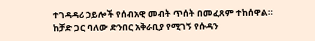ተገዳዳሪ ኃይሎች የሰብአዊ መብት ጥሰት በመፈጸም ተከሰዋል።
ከቻድ ጋር ባለው ድንበር አቅራቢያ የሚገኝ የሱዳን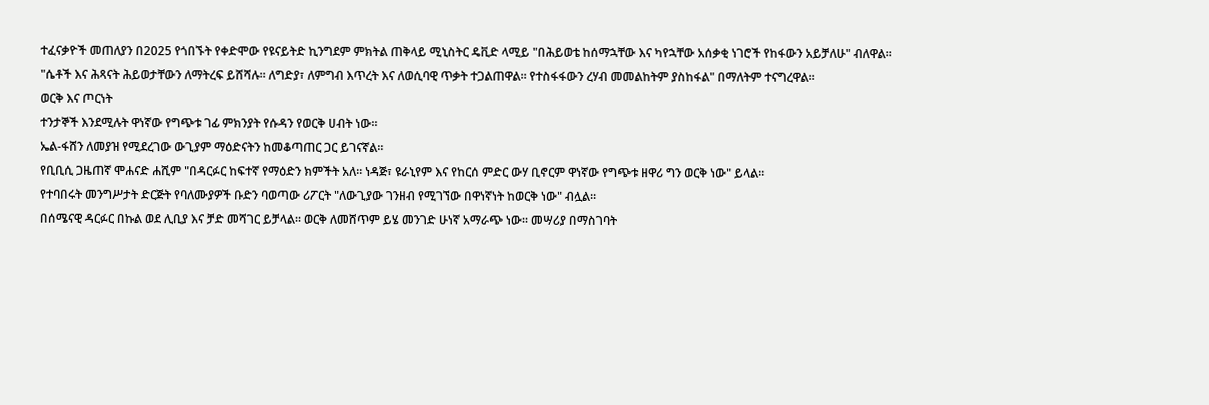ተፈናቃዮች መጠለያን በ2025 የጎበኙት የቀድሞው የዩናይትድ ኪንግደም ምክትል ጠቅላይ ሚኒስትር ዴቪድ ላሚይ "በሕይወቴ ከሰማኋቸው እና ካየኋቸው አሰቃቂ ነገሮች የከፋውን አይቻለሁ" ብለዋል።
"ሴቶች እና ሕጻናት ሕይወታቸውን ለማትረፍ ይሸሻሉ። ለግድያ፣ ለምግብ እጥረት እና ለወሲባዊ ጥቃት ተጋልጠዋል። የተስፋፋውን ረሃብ መመልከትም ያስከፋል" በማለትም ተናግረዋል።
ወርቅ እና ጦርነት
ተንታኞች እንደሚሉት ዋነኛው የግጭቱ ገፊ ምክንያት የሱዳን የወርቅ ሀብት ነው።
ኤል-ፋሸን ለመያዝ የሚደረገው ውጊያም ማዕድናትን ከመቆጣጠር ጋር ይገናኛል።
የቢቢሲ ጋዜጠኛ ሞሐናድ ሐሺም "በዳርፉር ከፍተኛ የማዕድን ክምችት አለ። ነዳጅ፣ ዩራኒየም እና የከርሰ ምድር ውሃ ቢኖርም ዋነኛው የግጭቱ ዘዋሪ ግን ወርቅ ነው" ይላል።
የተባበሩት መንግሥታት ድርጅት የባለሙያዎች ቡድን ባወጣው ሪፖርት "ለውጊያው ገንዘብ የሚገኘው በዋነኛነት ከወርቅ ነው" ብሏል።
በሰሜናዊ ዳርፉር በኩል ወደ ሊቢያ እና ቻድ መሻገር ይቻላል። ወርቅ ለመሸጥም ይሄ መንገድ ሁነኛ አማራጭ ነው። መሣሪያ በማስገባት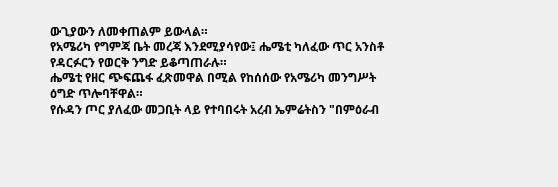ውጊያውን ለመቀጠልም ይውላል።
የአሜሪካ የግምጃ ቤት መረጃ እንደሚያሳየው፤ ሔሜቲ ካለፈው ጥር አንስቶ የዳርፉርን የወርቅ ንግድ ይቆጣጠራሉ።
ሔሜቲ የዘር ጭፍጨፋ ፈጽመዋል በሚል የከሰሰው የአሜሪካ መንግሥት ዕግድ ጥሎባቸዋል።
የሱዳን ጦር ያለፈው መጋቢት ላይ የተባበሩት አረብ ኤምሬትስን "በምዕራብ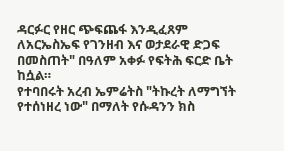ዳርፉር የዘር ጭፍጨፋ እንዲፈጸም ለአርኤስኤፍ የገንዘብ እና ወታደራዊ ድጋፍ በመስጠት" በዓለም አቀፉ የፍትሕ ፍርድ ቤት ከሷል።
የተባበሩት አረብ ኤምሬትስ "ትኩረት ለማግኘት የተሰነዘረ ነው" በማለት የሱዳንን ክስ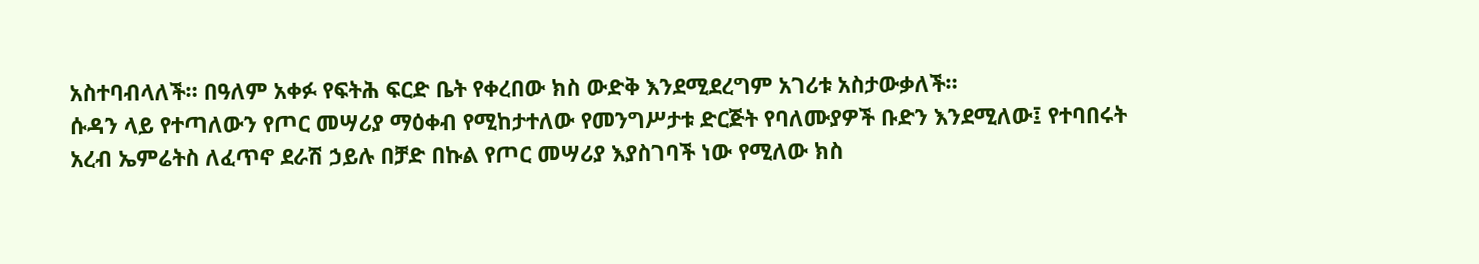አስተባብላለች። በዓለም አቀፉ የፍትሕ ፍርድ ቤት የቀረበው ክስ ውድቅ እንደሚደረግም አገሪቱ አስታውቃለች።
ሱዳን ላይ የተጣለውን የጦር መሣሪያ ማዕቀብ የሚከታተለው የመንግሥታቱ ድርጅት የባለሙያዎች ቡድን እንደሚለው፤ የተባበሩት አረብ ኤምሬትስ ለፈጥኖ ደራሽ ኃይሉ በቻድ በኩል የጦር መሣሪያ እያስገባች ነው የሚለው ክስ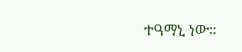ተዓማኒ ነው።